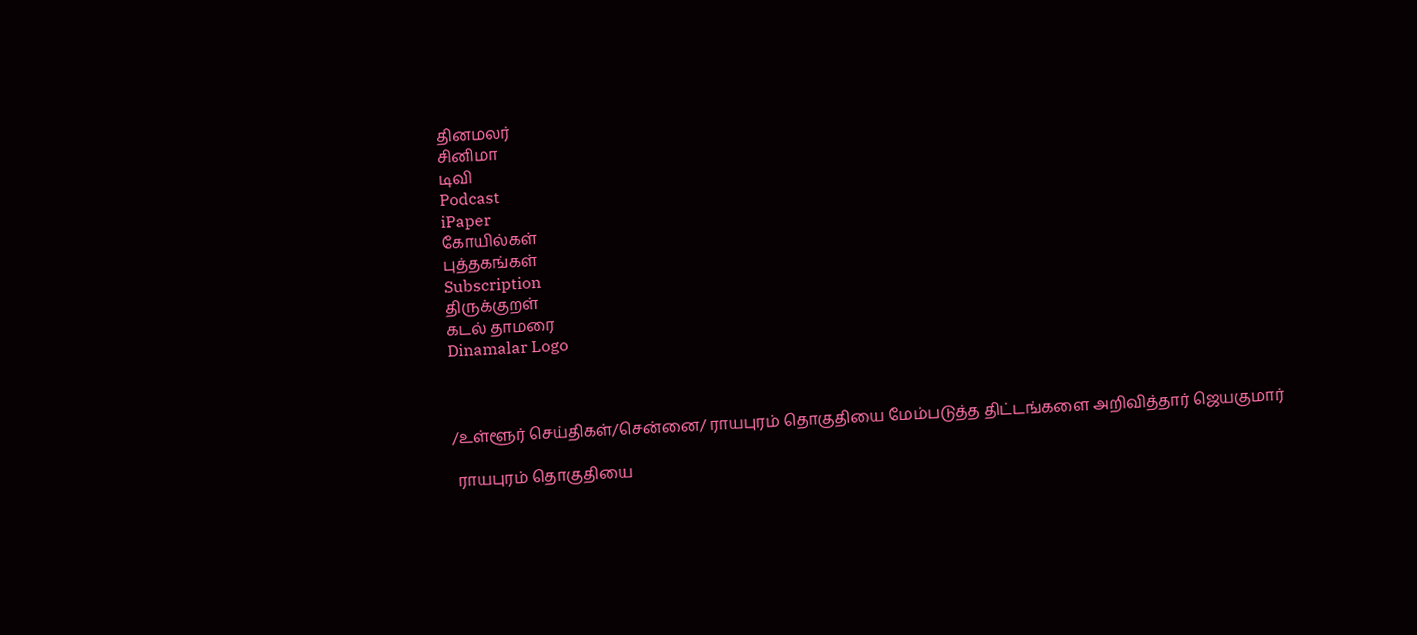தினமலர்
சினிமா
டிவி
Podcast
iPaper
கோயில்கள்
புத்தகங்கள்
Subscription
திருக்குறள்
கடல் தாமரை
Dinamalar Logo



/உள்ளூர் செய்திகள்/சென்னை/ ராயபுரம் தொகுதியை மேம்படுத்த திட்டங்களை அறிவித்தார் ஜெயகுமார்

 ராயபுரம் தொகுதியை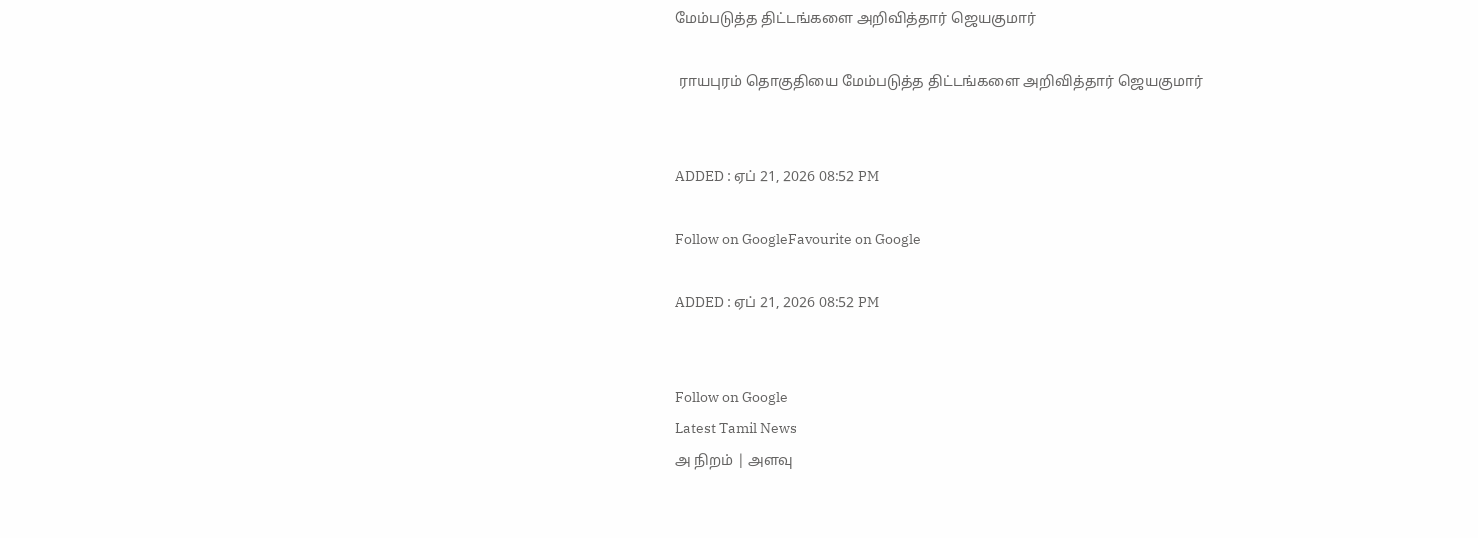மேம்படுத்த திட்டங்களை அறிவித்தார் ஜெயகுமார்

 ராயபுரம் தொகுதியை மேம்படுத்த திட்டங்களை அறிவித்தார் ஜெயகுமார்


ADDED : ஏப் 21, 2026 08:52 PM

Follow on GoogleFavourite on Google

ADDED : ஏப் 21, 2026 08:52 PM


Follow on Google
Latest Tamil News
அ நிறம் | அளவு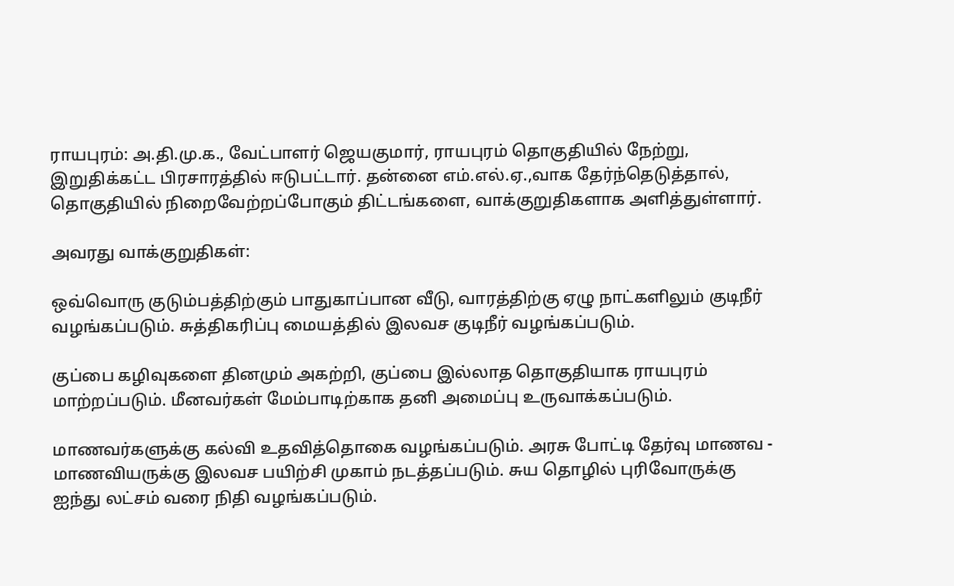ராயபுரம்: அ.தி.மு.க., வேட்பாளர் ஜெயகுமார், ராயபுரம் தொகுதியில் நேற்று, இறுதிக்கட்ட பிரசாரத்தில் ஈடுபட்டார். தன்னை எம்.எல்.ஏ.,வாக தேர்ந்தெடுத்தால், தொகுதியில் நிறைவேற்றப்போகும் திட்டங்களை, வாக்குறுதிகளாக அளித்துள்ளார்.

அவரது வாக்குறுதிகள்:

ஒவ்வொரு குடும்பத்திற்கும் பாதுகாப்பான வீடு, வாரத்திற்கு ஏழு நாட்களிலும் குடிநீர் வழங்கப்படும். சுத்திகரிப்பு மையத்தில் இலவச குடிநீர் வழங்கப்படும்.

குப்பை கழிவுகளை தினமும் அகற்றி, குப்பை இல்லாத தொகுதியாக ராயபுரம் மாற்றப்படும். மீனவர்கள் மேம்பாடிற்காக தனி அமைப்பு உருவாக்கப்படும்.

மாணவர்களுக்கு கல்வி உதவித்தொகை வழங்கப்படும். அரசு போட்டி தேர்வு மாணவ - மாணவியருக்கு இலவச பயிற்சி முகாம் நடத்தப்படும். சுய தொழில் புரிவோருக்கு ஐந்து லட்சம் வரை நிதி வழங்கப்படும்.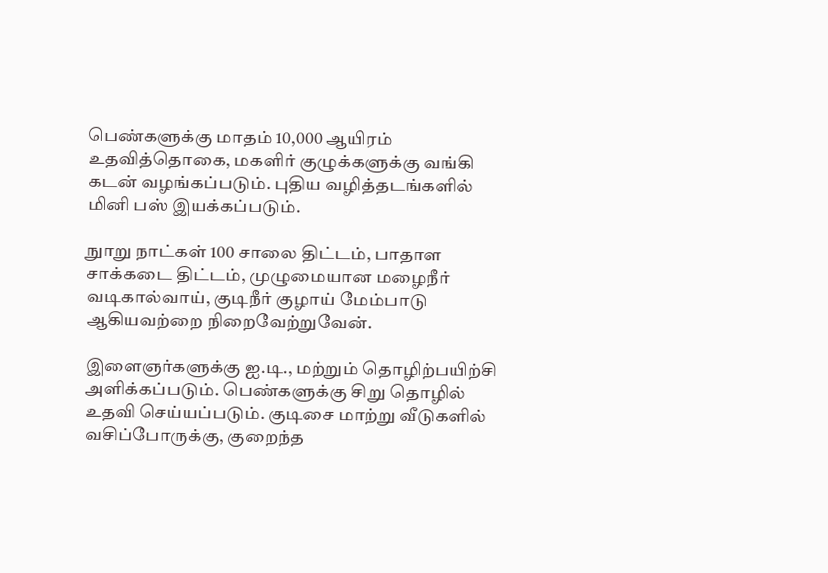பெண்களுக்கு மாதம் 10,000 ஆயிரம் உதவித்தொகை, மகளிர் குழுக்களுக்கு வங்கி கடன் வழங்கப்படும். புதிய வழித்தடங்களில் மினி பஸ் இயக்கப்படும்.

நுாறு நாட்கள் 100 சாலை திட்டம், பாதாள சாக்கடை திட்டம், முழுமையான மழைநீர் வடிகால்வாய், குடிநீர் குழாய் மேம்பாடு ஆகியவற்றை நிறைவேற்றுவேன்.

இளைஞர்களுக்கு ஐ.டி., மற்றும் தொழிற்பயிற்சி அளிக்கப்படும். பெண்களுக்கு சிறு தொழில் உதவி செய்யப்படும். குடிசை மாற்று வீடுகளில் வசிப்போருக்கு, குறைந்த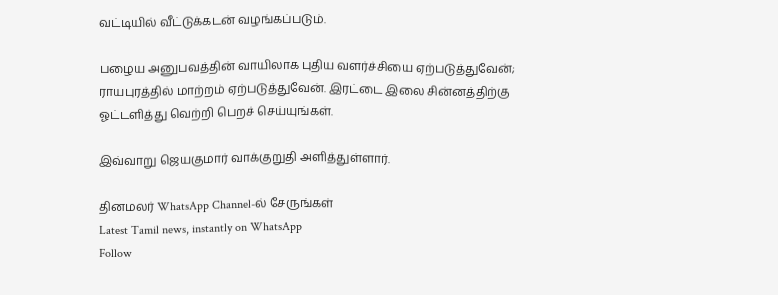வட்டியில் வீட்டுக்கடன் வழங்கப்படும்.

பழைய அனுபவத்தின் வாயிலாக புதிய வளர்ச்சியை ஏற்படுத்துவேன்; ராயபுரத்தில் மாற்றம் ஏற்படுத்துவேன். இரட்டை இலை சின்னத்திற்கு ஓட்டளித்து வெற்றி பெறச் செய்யுங்கள்.

இவ்வாறு ஜெயகுமார் வாக்குறுதி அளித்துள்ளார்.

தினமலர் WhatsApp Channel-ல் சேருங்கள்
Latest Tamil news, instantly on WhatsApp
Follow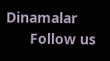Dinamalar
      Follow us